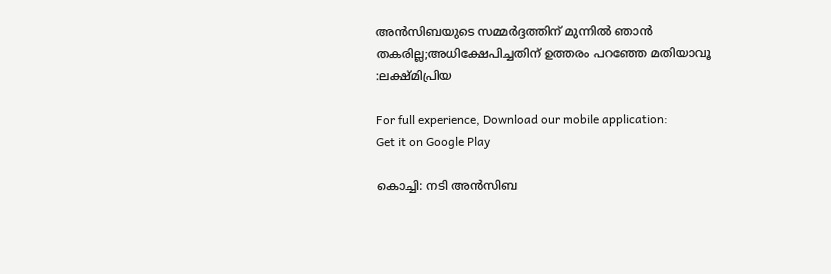അൻസിബയുടെ സമ്മർദ്ദത്തിന് മുന്നിൽ ഞാൻ തകരില്ല;അധിക്ഷേപിച്ചതിന് ഉത്തരം പറഞ്ഞേ മതിയാവൂ :ലക്ഷ്മിപ്രിയ

For full experience, Download our mobile application:
Get it on Google Play

കൊച്ചി: നടി അന്‍സിബ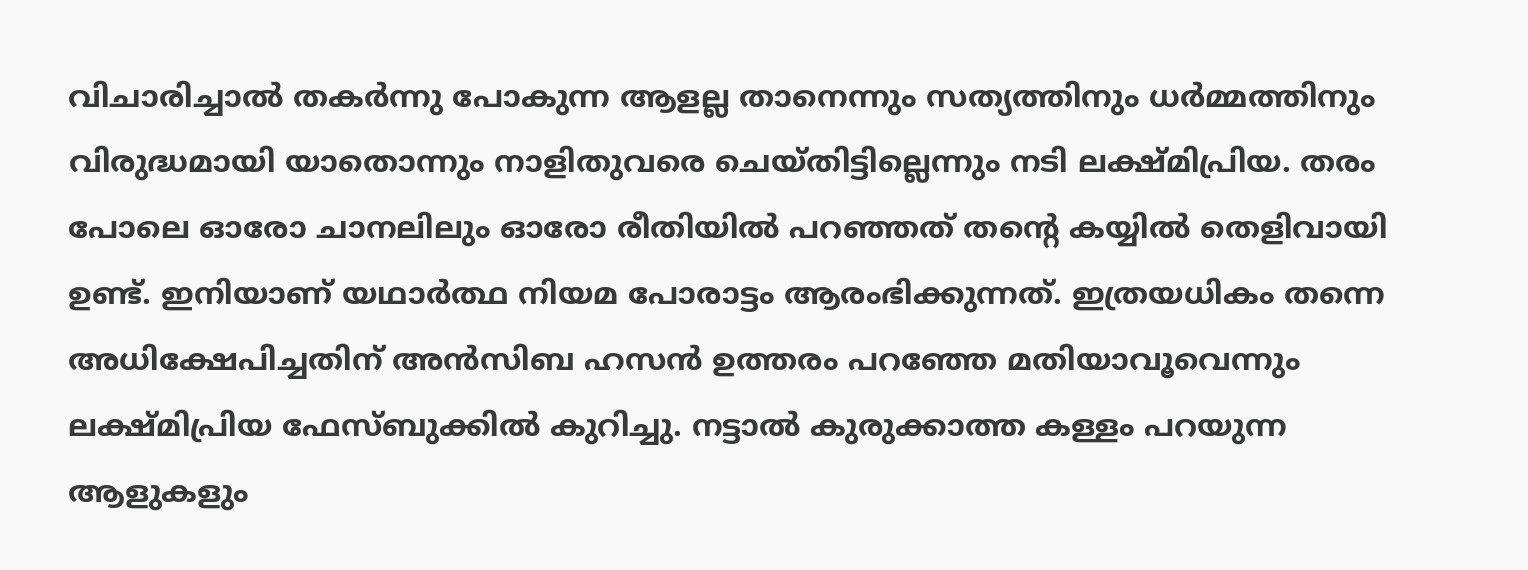വിചാരിച്ചാല്‍ തകര്‍ന്നു പോകുന്ന ആളല്ല താനെന്നും സത്യത്തിനും ധര്‍മ്മത്തിനും വിരുദ്ധമായി യാതൊന്നും നാളിതുവരെ ചെയ്തിട്ടില്ലെന്നും നടി ലക്ഷ്മിപ്രിയ. തരം പോലെ ഓരോ ചാനലിലും ഓരോ രീതിയില്‍ പറഞ്ഞത് തന്റെ കയ്യില്‍ തെളിവായി ഉണ്ട്. ഇനിയാണ് യഥാര്‍ത്ഥ നിയമ പോരാട്ടം ആരംഭിക്കുന്നത്. ഇത്രയധികം തന്നെ അധിക്ഷേപിച്ചതിന് അന്‍സിബ ഹസന്‍ ഉത്തരം പറഞ്ഞേ മതിയാവൂവെന്നും ലക്ഷ്മിപ്രിയ ഫേസ്ബുക്കില്‍ കുറിച്ചു. നട്ടാല്‍ കുരുക്കാത്ത കള്ളം പറയുന്ന ആളുകളും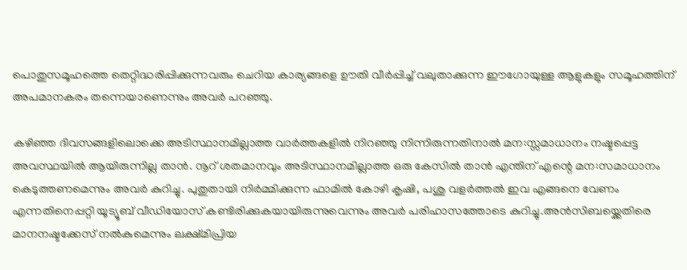പൊതുസമൂഹത്തെ തെറ്റിദ്ധരിപ്പിക്കുന്നവരും ചെറിയ കാര്യങ്ങളെ ഊതി വീര്‍പ്പിച്ച് വലുതാക്കുന്ന ഈഗോയുള്ള ആളുകളും സമൂഹത്തിന് അപമാനകരം തന്നെയാണെന്നും അവര്‍ പറഞ്ഞു.

കഴിഞ്ഞ ദിവസങ്ങളിലൊക്കെ അടിസ്ഥാനമില്ലാത്ത വാർത്തകളിൽ നിറഞ്ഞു നിന്നിരുന്നതിനാൽ മന:സ്സമാധാനം നഷ്ടപ്പെട്ട അവസ്ഥയിൽ ആയിരുന്നില്ല താൻ. നൂറ് ശതമാനവും അടിസ്ഥാനമില്ലാത്ത ഒരു കേസിൽ താൻ എന്തിന് എന്റെ മന:സമാധാനം കെടുത്തണമെന്നും അവർ കുറിച്ചു. പുതുതായി നിർമ്മിക്കുന്ന ഫാമിൽ കോഴി കൃഷി, പശു വളർത്തൽ ഇവ എങ്ങനെ വേണം എന്നതിനെപ്പറ്റി യൂട്യൂബ് വീഡിയോസ് കണ്ടിരിക്കുകയായിരുന്നുവെന്നും അവർ പരിഹാസത്തോടെ കുറിച്ചു.അന്‍സിബയ്ക്കെതിരെ മാനനഷ്ടക്കേസ് നല്‍കുമെന്നും ലക്ഷ്മിപ്രിയ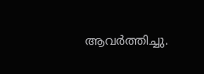ആവർത്തിച്ചു.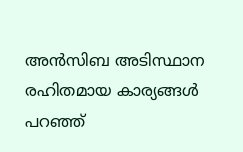അന്‍സിബ അടിസ്ഥാന രഹിതമായ കാര്യങ്ങള്‍ പറഞ്ഞ്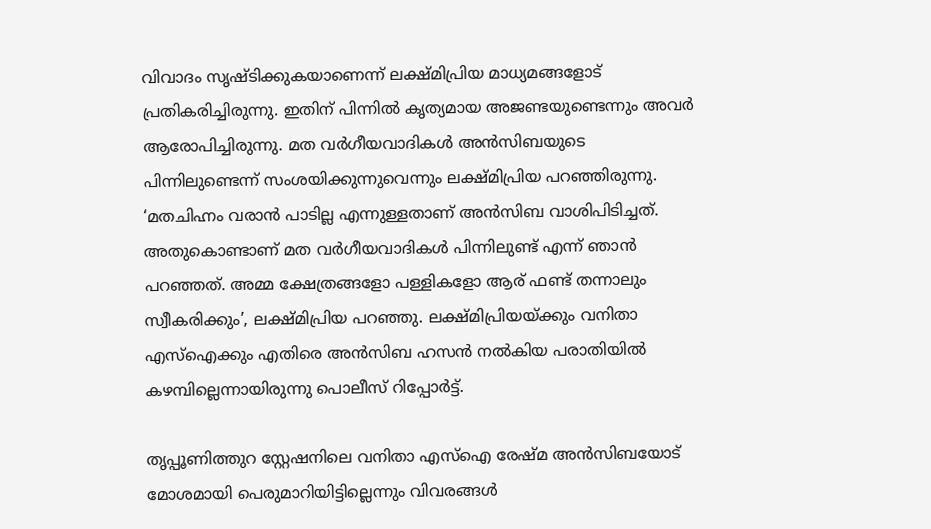വിവാദം സൃഷ്ടിക്കുകയാണെന്ന് ലക്ഷ്മിപ്രിയ മാധ്യമങ്ങളോട് പ്രതികരിച്ചിരുന്നു. ഇതിന് പിന്നില്‍ കൃത്യമായ അജണ്ടയുണ്ടെന്നും അവർ ആരോപിച്ചിരുന്നു. മത വർഗീയവാദികൾ അൻസിബയുടെ പിന്നിലുണ്ടെന്ന് സംശയിക്കുന്നുവെന്നും ലക്ഷ്മിപ്രിയ പറഞ്ഞിരുന്നു. ‘മതചിഹ്നം വരാൻ പാടില്ല എന്നുള്ളതാണ് അൻസിബ വാശിപിടിച്ചത്. അതുകൊണ്ടാണ് മത വർഗീയവാദികൾ പിന്നിലുണ്ട് എന്ന് ഞാൻ പറഞ്ഞത്. അമ്മ ക്ഷേത്രങ്ങളോ പള്ളികളോ ആര് ഫണ്ട് തന്നാലും സ്വീകരിക്കും’, ലക്ഷ്മിപ്രിയ പറഞ്ഞു. ലക്ഷ്മിപ്രിയയ്ക്കും വനിതാ എസ്ഐക്കും എതിരെ അന്‍സിബ ഹസന്‍ നല്‍കിയ പരാതിയില്‍ കഴമ്പില്ലെന്നായിരുന്നു പൊലീസ് റിപ്പോര്‍ട്ട്.

തൃപ്പൂണിത്തുറ സ്റ്റേഷനിലെ വനിതാ എസ്ഐ രേഷ്മ അന്‍സിബയോട് മോശമായി പെരുമാറിയിട്ടില്ലെന്നും വിവരങ്ങള്‍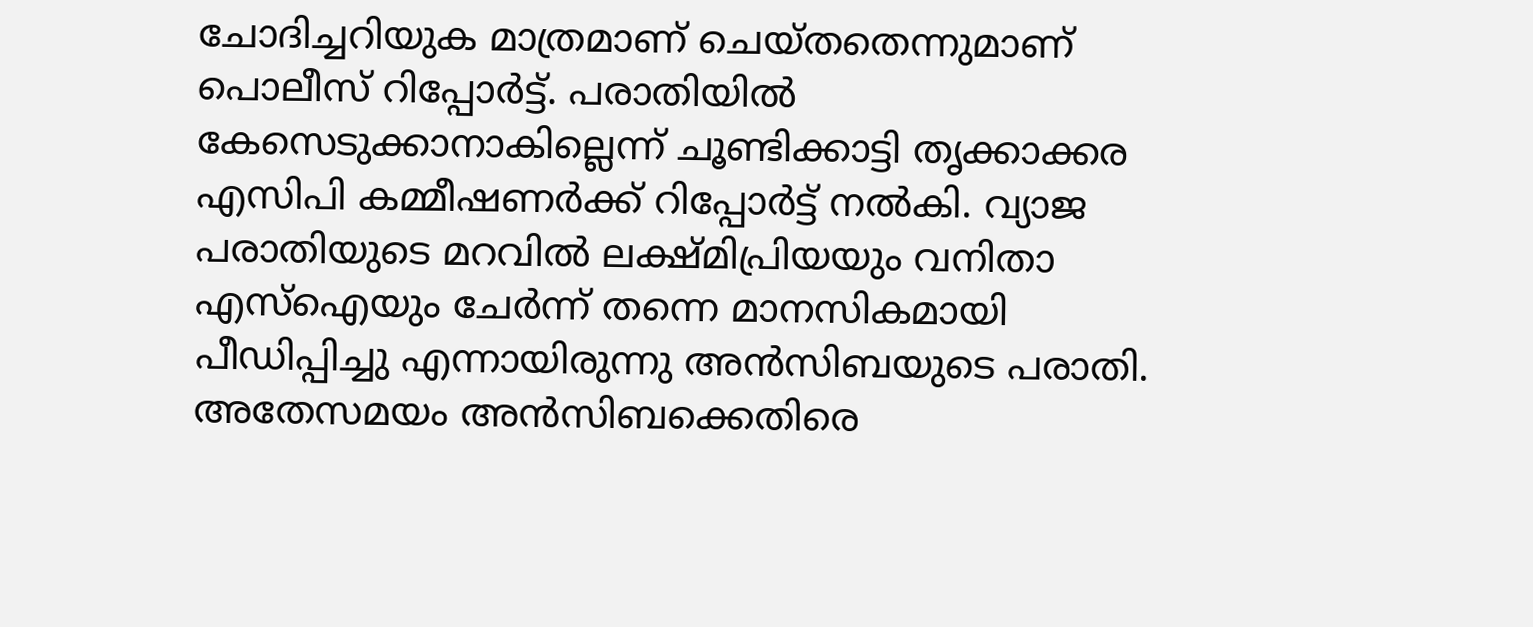ചോദിച്ചറിയുക മാത്രമാണ് ചെയ്തതെന്നുമാണ് പൊലീസ് റിപ്പോര്‍ട്ട്. പരാതിയില്‍ കേസെടുക്കാനാകില്ലെന്ന് ചൂണ്ടിക്കാട്ടി തൃക്കാക്കര എസിപി കമ്മീഷണര്‍ക്ക് റിപ്പോര്‍ട്ട് നല്‍കി. വ്യാജ പരാതിയുടെ മറവില്‍ ലക്ഷ്മിപ്രിയയും വനിതാ എസ്ഐയും ചേര്‍ന്ന് തന്നെ മാനസികമായി പീഡിപ്പിച്ചു എന്നായിരുന്നു അന്‍സിബയുടെ പരാതി. അതേസമയം അന്‍സിബക്കെതിരെ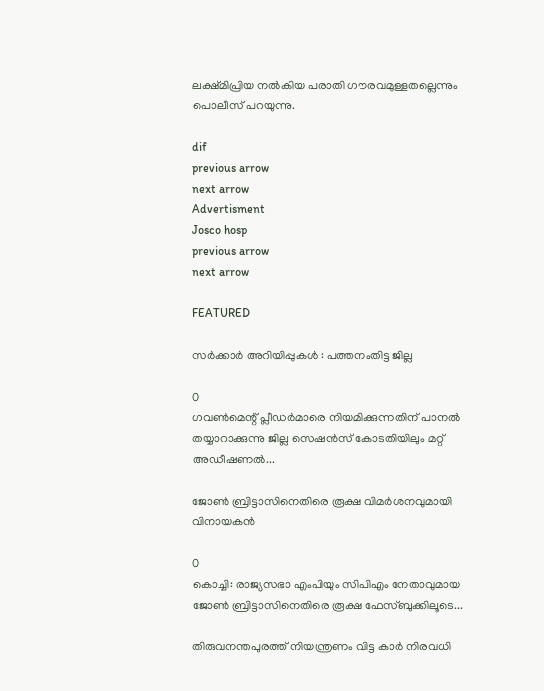ലക്ഷ്മിപ്രിയ നല്‍കിയ പരാതി ഗൗരവമുള്ളതല്ലെന്നും പൊലീസ് പറയുന്നു.

dif
previous arrow
next arrow
Advertisment
Josco hosp
previous arrow
next arrow

FEATURED

സര്‍ക്കാര്‍ അറിയിപ്പുകള്‍ : പത്തനംതിട്ട ജില്ല

0
ഗവണ്‍മെന്റ് പ്ലീഡര്‍മാരെ നിയമിക്കുന്നതിന് പാനല്‍ തയ്യാറാക്കുന്നു ജില്ല സെഷന്‍സ് കോടതിയിലും മറ്റ് അഡീഷണല്‍...

ജോൺ ബ്രിട്ടാസിനെതിരെ രൂക്ഷ വിമർശനവുമായി വിനായകൻ

0
കൊച്ചി: രാജ്യസഭാ എംപിയും സിപിഎം നേതാവുമായ ജോൺ ബ്രിട്ടാസിനെതിരെ രൂക്ഷ ഫേസ്ബുക്കിലൂടെ...

തിരുവനന്തപുരത്ത് നിയന്ത്രണം വിട്ട കാർ നിരവധി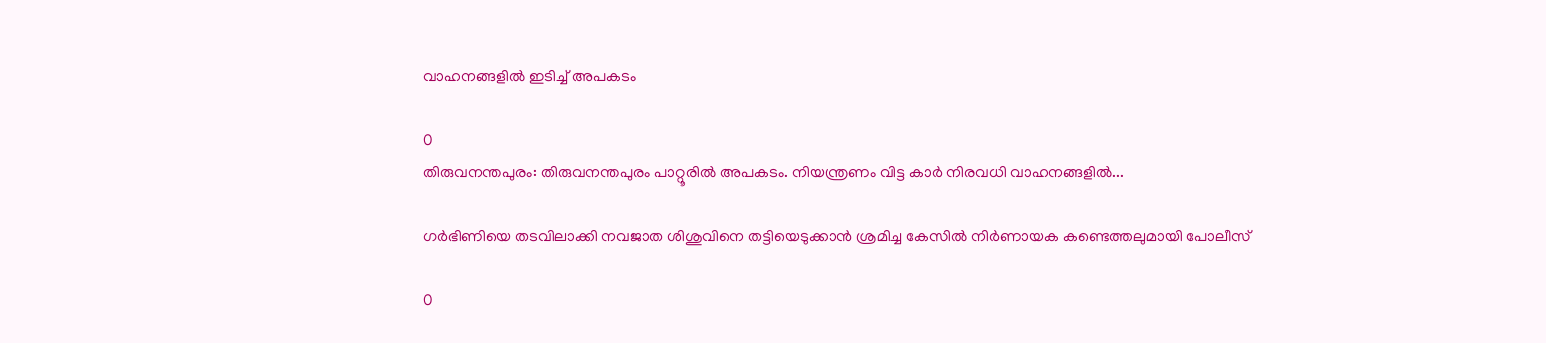വാഹനങ്ങളിൽ ഇടിച്ച് അപകടം

0
തിരുവനന്തപുരം: തിരുവനന്തപുരം പാറ്റൂരിൽ അപകടം. നിയന്ത്രണം വിട്ട കാർ നിരവധി വാഹനങ്ങളിൽ...

ഗർഭിണിയെ തടവിലാക്കി നവജാത ശിശുവിനെ തട്ടിയെടുക്കാൻ ശ്രമിച്ച കേസിൽ നിർണായക കണ്ടെത്തലുമായി പോലീസ്

0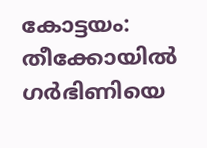കോട്ടയം: തീക്കോയിൽ ഗർഭിണിയെ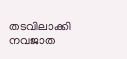തടവിലാക്കി നവജാത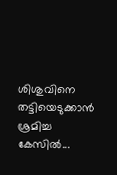ശിശുവിനെ തട്ടിയെടുക്കാൻ ശ്രമിച്ച കേസിൽ...